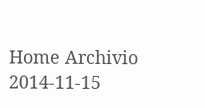Home Archivio
2014-11-15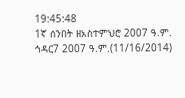19:45:48
1ኛ ሰንበት ዘአስተምህሮ 2007 ዓ.ም.
ኅዳር7 2007 ዓ.ም.(11/16/2014)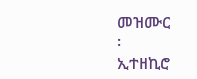መዝሙር
፡
ኢተዘኪሮ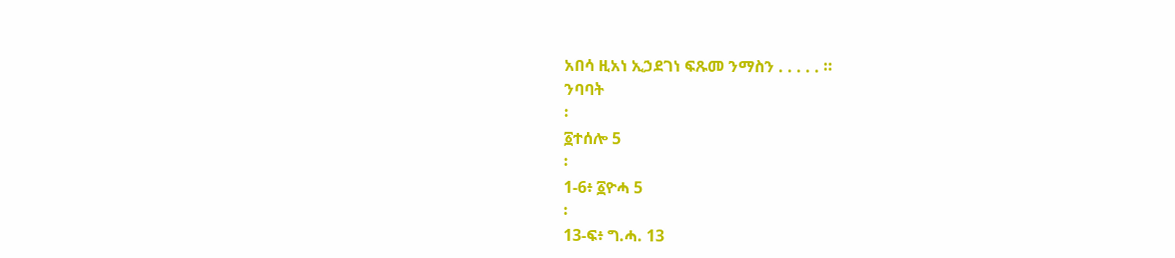አበሳ ዚአነ ኢኃደገነ ፍጹመ ንማስን . . . . . ።
ንባባት
፡
፩ተሰሎ 5
፡
1-6፥ ፩ዮሓ 5
፡
13-ፍ፥ ግ.ሓ. 13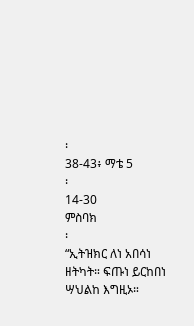፡
38-43፥ ማቴ 5
፡
14-30
ምስባክ
፡
“ኢትዝክር ለነ አበሳነ ዘትካት። ፍጡነ ይርከበነ ሣህልከ እግዚኦ።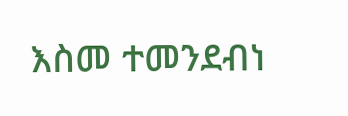እስመ ተመንደብነ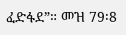ፈድፋደ”። መዝ 79፡8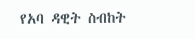የአባ ዳዊት ስብከት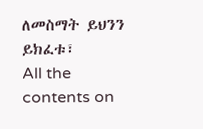ለመስማት ይህንን ይክፈቱ፣
All the contents on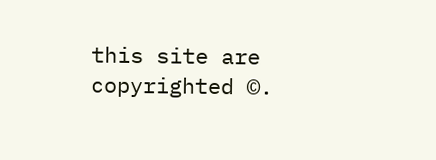this site are copyrighted ©.